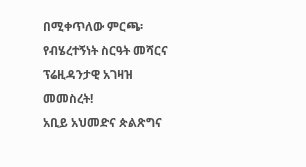በሚቀጥለው ምርጫ፡ የብሄረተኝነት ስርዓት መሻርና ፕሬዚዳንታዊ አገዛዝ መመስረት!
አቢይ አህመድና ጵልጽግና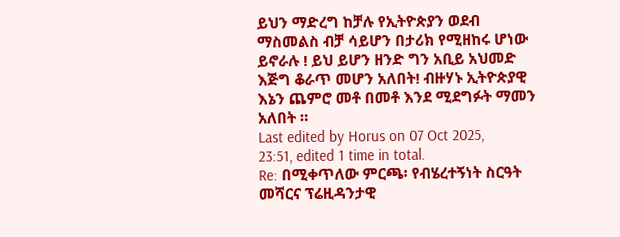ይህን ማድረግ ከቻሉ የኢትዮጵያን ወደብ ማስመልስ ብቻ ሳይሆን በታሪክ የሚዘከሩ ሆነው ይኖራሉ ! ይህ ይሆን ዘንድ ግን አቢይ አህመድ እጅግ ቆራጥ መሆን አለበት! ብዙሃኑ ኢትዮጵያዊ እኔን ጨምሮ መቶ በመቶ እንደ ሚደግፉት ማመን አለበት ።
Last edited by Horus on 07 Oct 2025, 23:51, edited 1 time in total.
Re: በሚቀጥለው ምርጫ፡ የብሄረተኝነት ስርዓት መሻርና ፕሬዚዳንታዊ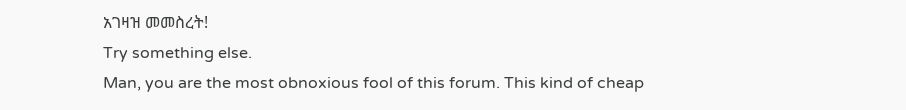አገዛዝ መመስረት!
Try something else.
Man, you are the most obnoxious fool of this forum. This kind of cheap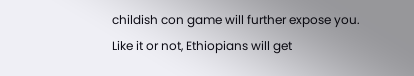childish con game will further expose you.
Like it or not, Ethiopians will get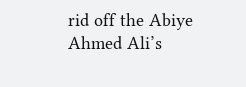rid off the Abiye Ahmed Ali’s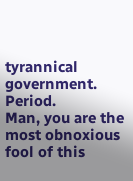tyrannical government. Period.
Man, you are the most obnoxious fool of this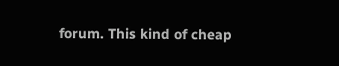forum. This kind of cheap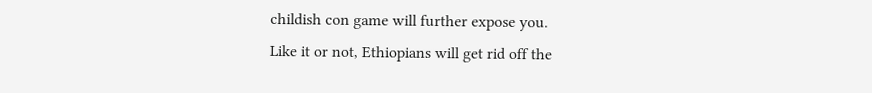childish con game will further expose you.
Like it or not, Ethiopians will get rid off the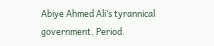Abiye Ahmed Ali’s tyrannical government. Period.